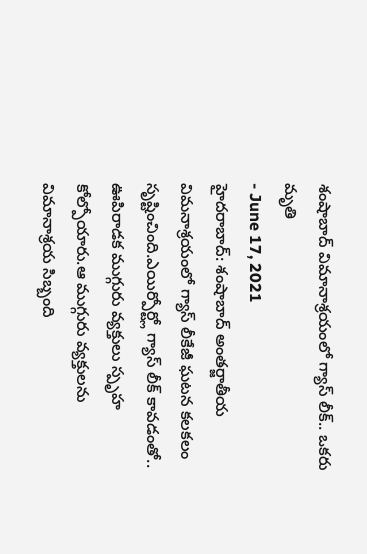శంషాబాద్ విమానాశ్రయంలో గ్యాస్ లీక్.. ఒకరు మృతి
- June 17, 2021
హైదరాబాద్: శంషాబాద్ అంతర్జాతీయ విమనాశ్రయంలో గ్యాస్ లీకేజీ ఘటన కలకలం సృష్టించింది.ఎయిర్పోర్ట్లో గ్యాస్ లీక్ కావడంతో.. ఊపిరాడక ముగ్గురు వ్యక్తులు స్పృహ కోల్పోయారు.ఆ ముగ్గురు వ్యక్తులను విమానాశ్రయ సిబ్బంది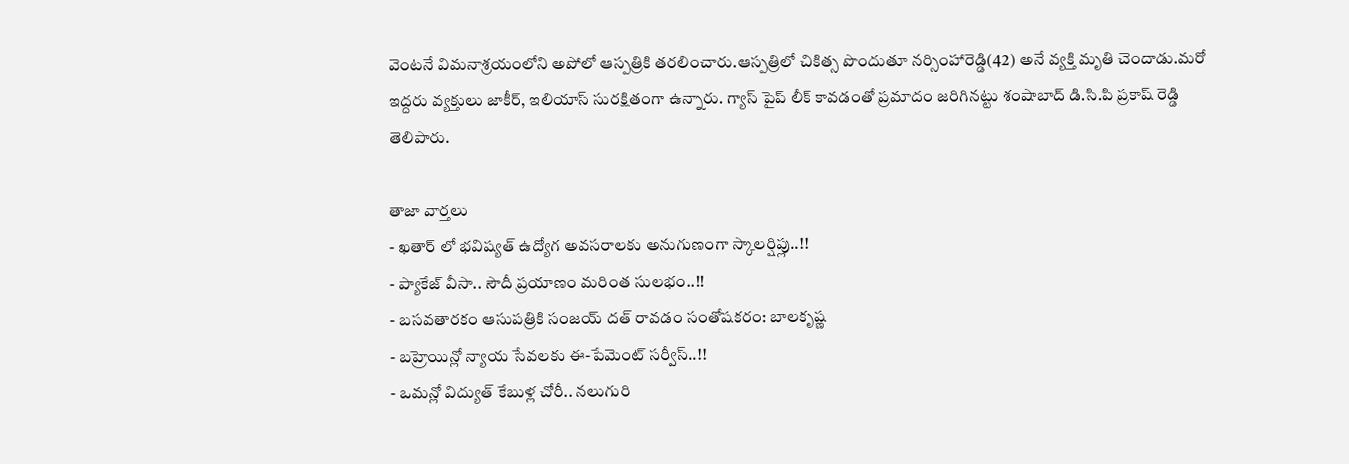వెంటనే విమనాశ్రయంలోని అపోలో ఆస్పత్రికి తరలించారు.ఆస్పత్రిలో చికిత్స పొందుతూ నర్సింహారెడ్డి(42) అనే వ్యక్తి మృతి చెందాడు.మరో ఇద్దరు వ్యక్తులు జాకీర్, ఇలియాస్ సురక్షితంగా ఉన్నారు. గ్యాస్ పైప్ లీక్ కావడంతో ప్రమాదం జరిగినట్టు శంషాబాద్ డి.సి.పి ప్రకాష్ రెడ్డి తెలిపారు.

తాజా వార్తలు
- ఖతార్ లో భవిష్యత్ ఉద్యోగ అవసరాలకు అనుగుణంగా స్కాలర్షిప్లు..!!
- ప్యాకేజ్ వీసా.. సౌదీ ప్రయాణం మరింత సులభం..!!
- బసవతారకం ఆసుపత్రికి సంజయ్ దత్ రావడం సంతోషకరం: బాలకృష్ణ
- బహ్రెయిన్లో న్యాయ సేవలకు ఈ-పేమెంట్ సర్వీస్..!!
- ఒమన్లో విద్యుత్ కేబుళ్ల చోరీ.. నలుగురి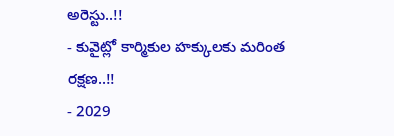అరెస్టు..!!
- కువైట్లో కార్మికుల హక్కులకు మరింత రక్షణ..!!
- 2029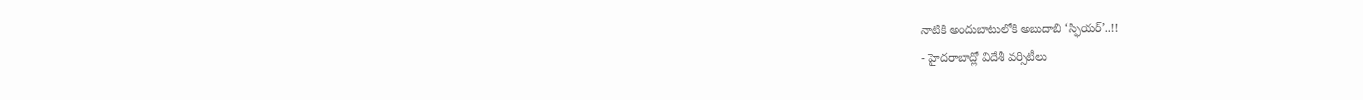నాటికి అందుబాటులోకి అబుదాబి ‘స్ఫియర్’..!!
- హైదరాబాద్లో విదేశీ వర్సిటీలు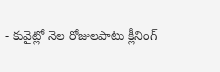- కువైట్లో నెల రోజులపాటు క్లీనింగ్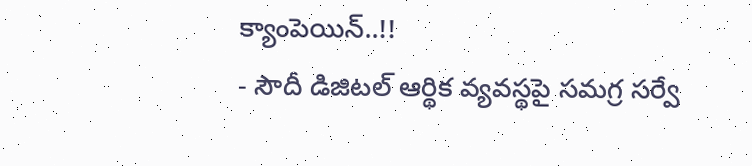క్యాంపెయిన్..!!
- సౌదీ డిజిటల్ ఆర్థిక వ్యవస్థపై సమగ్ర సర్వే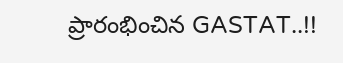ప్రారంభించిన GASTAT..!!